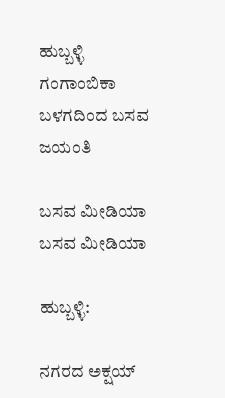ಹುಬ್ಬಳ್ಳಿ ಗಂಗಾಂಬಿಕಾ ಬಳಗದಿಂದ ಬಸವ ಜಯಂತಿ

ಬಸವ ಮೀಡಿಯಾ
ಬಸವ ಮೀಡಿಯಾ

ಹುಬ್ಬಳ್ಳಿ:

ನಗರದ ಅಕ್ಷಯ್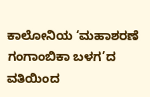ಕಾಲೋನಿಯ ‘ಮಹಾಶರಣೆ ಗಂಗಾಂಬಿಕಾ ಬಳಗ’ದ ವತಿಯಿಂದ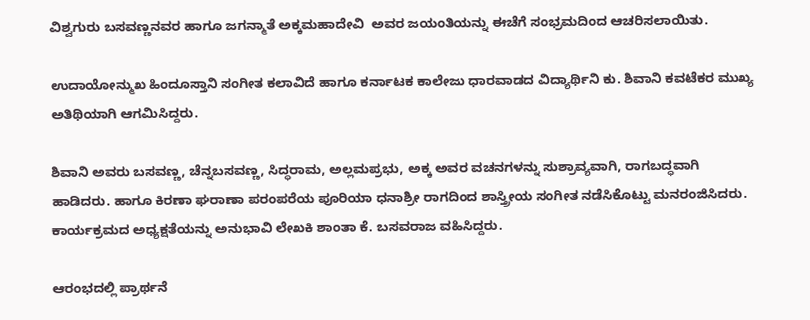ವಿಶ್ವಗುರು ಬಸವಣ್ಣನವರ ಹಾಗೂ ಜಗನ್ಮಾತೆ ಅಕ್ಕಮಹಾದೇವಿ  ಅವರ ಜಯಂತಿಯನ್ನು ಈಚೆಗೆ ಸಂಭ್ರಮದಿಂದ ಆಚರಿಸಲಾಯಿತು.

ಉದಾಯೋನ್ಮುಖ ಹಿಂದೂಸ್ತಾನಿ ಸಂಗೀತ ಕಲಾವಿದೆ ಹಾಗೂ ಕರ್ನಾಟಕ ಕಾಲೇಜು ಧಾರವಾಡದ ವಿದ್ಯಾರ್ಥಿನಿ ಕು. ಶಿವಾನಿ ಕವಟೆಕರ ಮುಖ್ಯ ಅತಿಥಿಯಾಗಿ ಆಗಮಿಸಿದ್ದರು.

ಶಿವಾನಿ ಅವರು ಬಸವಣ್ಣ, ಚೆನ್ನಬಸವಣ್ಣ, ಸಿದ್ಧರಾಮ, ಅಲ್ಲಮಪ್ರಭು, ಅಕ್ಕ ಅವರ ವಚನಗಳನ್ನು ಸುಶ್ರಾವ್ಯವಾಗಿ, ರಾಗಬದ್ಧವಾಗಿ ಹಾಡಿದರು. ಹಾಗೂ ಕಿರಣಾ ಘರಾಣಾ ಪರಂಪರೆಯ ಪೂರಿಯಾ ಧನಾಶ್ರೀ ರಾಗದಿಂದ ಶಾಸ್ತ್ರೀಯ ಸಂಗೀತ ನಡೆಸಿಕೊಟ್ಟು ಮನರಂಜಿಸಿದರು. ಕಾರ್ಯಕ್ರಮದ ಅಧ್ಯಕ್ಷತೆಯನ್ನು ಅನುಭಾವಿ ಲೇಖಕಿ ಶಾಂತಾ ಕೆ. ಬಸವರಾಜ ವಹಿಸಿದ್ದರು.

ಆರಂಭದಲ್ಲಿ ಪ್ರಾರ್ಥನೆ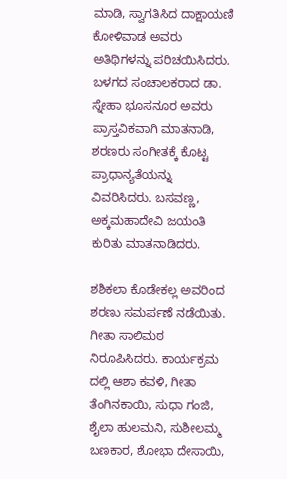ಮಾಡಿ, ಸ್ವಾಗತಿಸಿದ ದಾಕ್ಷಾಯಣಿ ಕೋಳಿವಾಡ ಅವರು ಅತಿಥಿಗಳನ್ನು ಪರಿಚಯಿಸಿದರು. ಬಳಗದ ಸಂಚಾಲಕರಾದ ಡಾ. ಸ್ನೇಹಾ ಭೂಸನೂರ ಅವರು ಪ್ರಾಸ್ತವಿಕವಾಗಿ ಮಾತನಾಡಿ, ಶರಣರು ಸಂಗೀತಕ್ಕೆ ಕೊಟ್ಟ ಪ್ರಾಧಾನ್ಯತೆಯನ್ನು ವಿವರಿಸಿದರು. ಬಸವಣ್ಣ, ಅಕ್ಕಮಹಾದೇವಿ ಜಯಂತಿ ಕುರಿತು ಮಾತನಾಡಿದರು.

ಶಶಿಕಲಾ ಕೊಡೇಕಲ್ಲ ಅವರಿಂದ ಶರಣು ಸಮರ್ಪಣೆ ನಡೆಯಿತು. ಗೀತಾ ಸಾಲಿಮಠ ನಿರೂಪಿಸಿದರು. ಕಾರ್ಯಕ್ರಮ ದಲ್ಲಿ ಆಶಾ ಕವಳಿ, ಗೀತಾ ತೆಂಗಿನಕಾಯಿ, ಸುಧಾ ಗಂಜಿ, ಶೈಲಾ ಹುಲಮನಿ, ಸುಶೀಲಮ್ಮ ಬಣಕಾರ, ಶೋಭಾ ದೇಸಾಯಿ,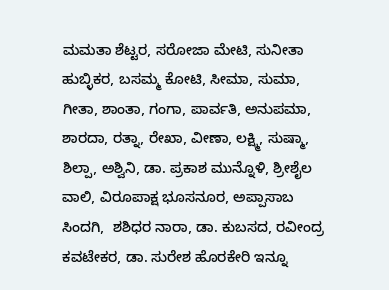ಮಮತಾ ಶೆಟ್ಟರ, ಸರೋಜಾ ಮೇಟಿ, ಸುನೀತಾ ಹುಬ್ಳಿಕರ, ಬಸಮ್ಮ ಕೋಟಿ, ಸೀಮಾ, ಸುಮಾ, ಗೀತಾ, ಶಾಂತಾ, ಗಂಗಾ, ಪಾರ್ವತಿ, ಅನುಪಮಾ, ಶಾರದಾ, ರತ್ನಾ, ರೇಖಾ, ವೀಣಾ, ಲಕ್ಷ್ಮಿ, ಸುಷ್ಮಾ, ಶಿಲ್ಪಾ, ಅಶ್ವಿನಿ, ಡಾ. ಪ್ರಕಾಶ ಮುನ್ನೊಳಿ, ಶ್ರೀಶೈಲ ವಾಲಿ, ವಿರೂಪಾಕ್ಷ ಭೂಸನೂರ, ಅಪ್ಪಾಸಾಬ ಸಿಂದಗಿ,  ಶಶಿಧರ ನಾರಾ, ಡಾ. ಕುಬಸದ, ರವೀಂದ್ರ ಕವಟೇಕರ, ಡಾ. ಸುರೇಶ ಹೊರಕೇರಿ ಇನ್ನೂ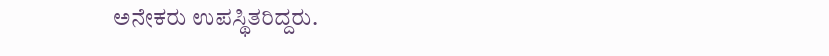ಅನೇಕರು ಉಪಸ್ಥಿತರಿದ್ದರು.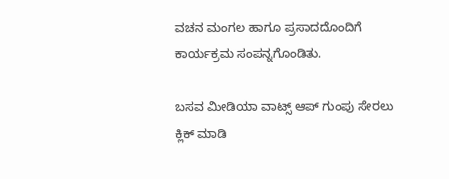ವಚನ ಮಂಗಲ ಹಾಗೂ ಪ್ರಸಾದದೊಂದಿಗೆ ಕಾರ್ಯಕ್ರಮ ಸಂಪನ್ನಗೊಂಡಿತು.

ಬಸವ ಮೀಡಿಯಾ ವಾಟ್ಸ್ ಆಪ್ ಗುಂಪು ಸೇರಲು ಕ್ಲಿಕ್ ಮಾಡಿ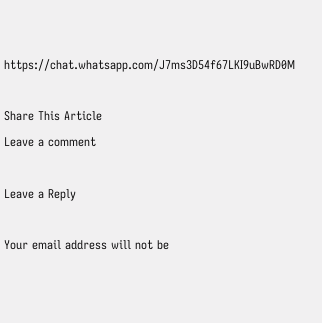https://chat.whatsapp.com/J7ms3D54f67LKI9uBwRD0M

Share This Article
Leave a comment

Leave a Reply

Your email address will not be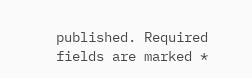published. Required fields are marked *